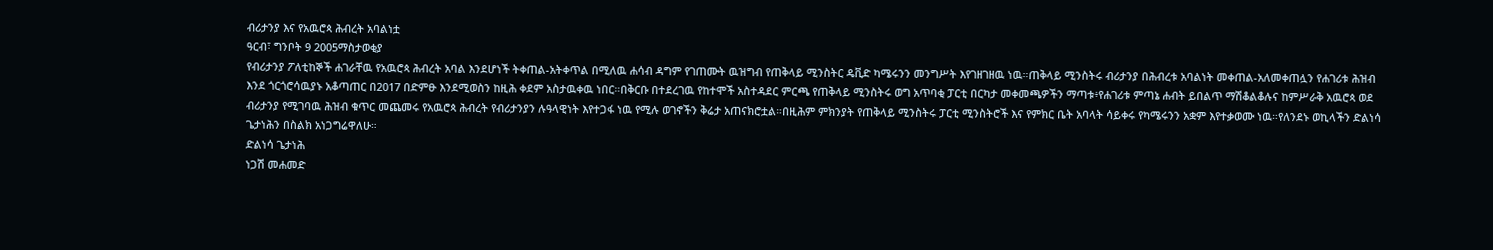ብሪታንያ እና የአዉሮጳ ሕብረት አባልነቷ
ዓርብ፣ ግንቦት 9 2005ማስታወቂያ
የብሪታንያ ፖለቲከኞች ሐገራቸዉ የአዉሮጳ ሕብረት አባል እንደሆነች ትቀጠል-አትቀጥል በሚለዉ ሐሳብ ዳግም የገጠሙት ዉዝግብ የጠቅላይ ሚንስትር ዴቪድ ካሜሩንን መንግሥት እየገዘገዘዉ ነዉ።ጠቅላይ ሚንስትሩ ብሪታንያ በሕብረቱ አባልነት መቀጠል-አለመቀጠሏን የሐገሪቱ ሕዝብ እንደ ጎርጎሮሳዉያኑ አቆጣጠር በ2017 በድምፁ እንደሚወስን ከዚሕ ቀደም አስታዉቀዉ ነበር።በቅርቡ በተደረገዉ የከተሞች አስተዳደር ምርጫ የጠቅላይ ሚንስትሩ ወግ አጥባቂ ፓርቲ በርካታ መቀመጫዎችን ማጣቱ፥የሐገሪቱ ምጣኔ ሐብት ይበልጥ ማሽቆልቆሉና ከምሥራቅ አዉሮጳ ወደ ብሪታንያ የሚገባዉ ሕዝብ ቁጥር መጨመሩ የአዉሮጳ ሕብረት የብሪታንያን ሉዓላዊነት እየተጋፋ ነዉ የሚሉ ወገኖችን ቅሬታ አጠናክሮቷል።በዚሕም ምክንያት የጠቅላይ ሚንስትሩ ፓርቲ ሚንስትሮች እና የምክር ቤት አባላት ሳይቀሩ የካሜሩንን አቋም እየተቃወሙ ነዉ።የለንደኑ ወኪላችን ድልነሳ ጌታነሕን በስልክ አነጋግሬዋለሁ።
ድልነሳ ጌታነሕ
ነጋሽ መሐመድ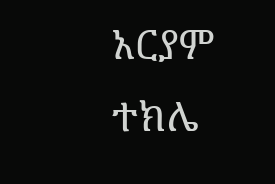አርያም ተክሌ